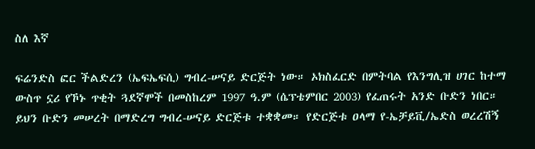ስለ እኛ

ፍሬንድስ ፎር ችልድረን (ኤፍኤፍሲ) ግብረ-ሠናይ ድርጅት ነው። ኦክስፈርድ በምትባል የእንግሊዝ ሀገር ከተማ ውስጥ ኗሪ የኾኑ ጥቂት ጓደኛሞች በመስከረም 1997 ዓ.ም (ሴፕቴምበር 2003) የፈጠሩት አንድ ቡድን ነበር። ይህን ቡድን መሠረት በማድረግ ግብረ-ሠናይ ድርጅቱ ተቋቋመ። የድርጅቱ ዐላማ የ-ኤቻይቪ/ኤድስ ወረረሽኝ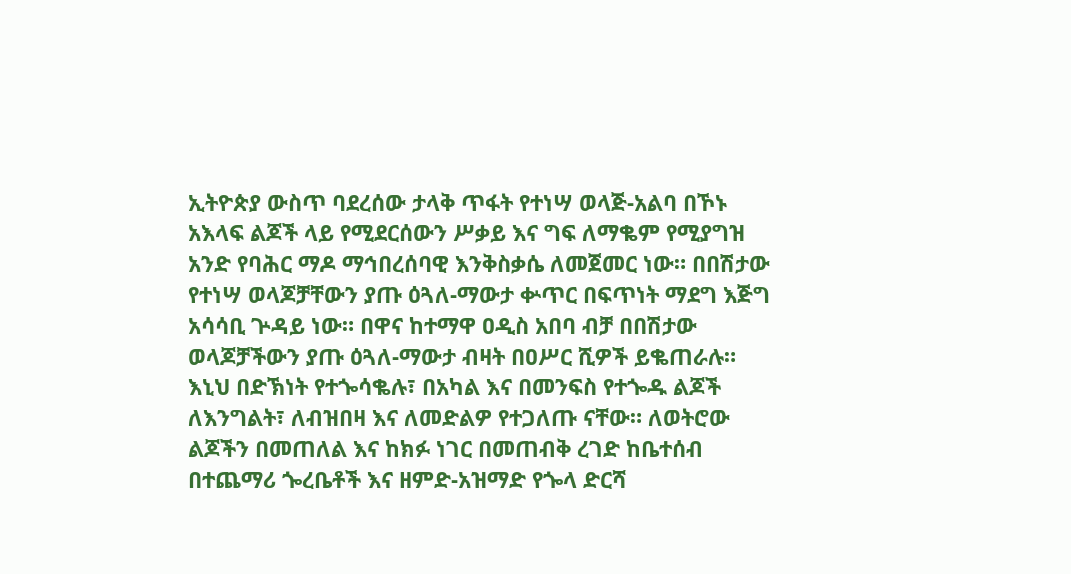ኢትዮጵያ ውስጥ ባደረሰው ታላቅ ጥፋት የተነሣ ወላጅ-አልባ በኾኑ አእላፍ ልጆች ላይ የሚደርሰውን ሥቃይ እና ግፍ ለማቈም የሚያግዝ አንድ የባሕር ማዶ ማኅበረሰባዊ እንቅስቃሴ ለመጀመር ነው። በበሽታው የተነሣ ወላጆቻቸውን ያጡ ዕጓለ-ማውታ ቍጥር በፍጥነት ማደግ እጅግ አሳሳቢ ጕዳይ ነው። በዋና ከተማዋ ዐዲስ አበባ ብቻ በበሽታው ወላጆቻችውን ያጡ ዕጓለ-ማውታ ብዛት በዐሥር ሺዎች ይቈጠራሉ። እኒህ በድኽነት የተጐሳቈሉ፣ በአካል እና በመንፍስ የተጐዱ ልጆች ለእንግልት፣ ለብዝበዛ እና ለመድልዎ የተጋለጡ ናቸው። ለወትሮው ልጆችን በመጠለል እና ከክፉ ነገር በመጠብቅ ረገድ ከቤተሰብ በተጨማሪ ጐረቤቶች እና ዘምድ-አዝማድ የጐላ ድርሻ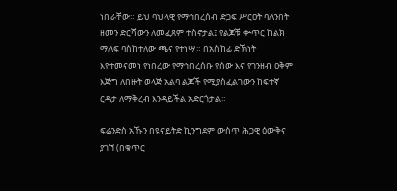ነበራቸው። ይህ ባህላዊ የማኅበረሰብ ድጋፍ ሥርዐት ባለንበት ዘመን ድርሻውን ለመፈጸም ተስኖታል፤ የልጆቹ ቍጥር ከልክ ማለፍ ባስከተለው ጫና የተነሣ። በአስከፊ ድኽነት እየተመናመነ የነበረው የማኅበረሰቡ የሰው እና የገንዘብ ዐቅም እጅግ ለበዙት ወላጅ አልባ ልጆች የሚያስፈልገውን ከፍተኛ ርዳታ ለማቅረብ እንዳይችል አድርጎታል።

ፍሬንድስ አኹን በዩናይትድ ኪንግደም ውስጥ ሕጋዊ ዕውቅና ያገኘ (በቁጥር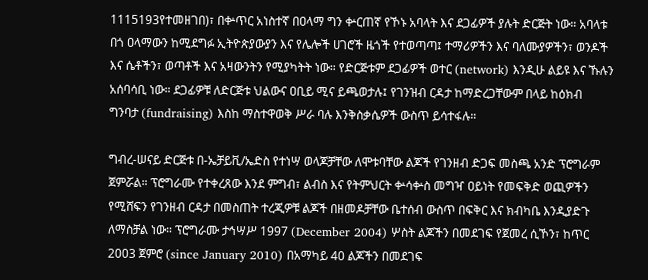1115193የተመዘገበ)፣ በቍጥር አነስተኛ በዐላማ ግን ቍርጠኛ የኾኑ አባላት እና ደጋፊዎች ያሉት ድርጅት ነው። አባላቱ በጎ ዐላማውን ከሚደግፉ ኢትዮጵያውያን እና የሌሎች ሀገሮች ዜጎች የተወጣጣ፤ ተማሪዎችን እና ባለሙያዎችን፣ ወንዶች እና ሴቶችን፣ ወጣቶች እና አዛውንትን የሚያካትት ነው። የድርጅቱም ደጋፊዎች ወተር (network) እንዲሁ ልይዩ እና ኹሉን አሰባሳቢ ነው። ደጋፊዎቹ ለድርጅቱ ህልውና ዐቢይ ሚና ይጫወታሉ፤ የገንዝብ ርዳታ ከማድረጋቸውም በላይ ከዕክብ ግንባታ (fundraising) እስከ ማስተዋወቅ ሥራ ባሉ እንቅስቃሴዎች ውስጥ ይሳተፋሉ።

ግብረ-ሠናይ ድርጅቱ በ-ኤቻይቪ/ኤድስ የተነሣ ወላጆቻቸው ለሞቱባቸው ልጆች የገንዘብ ድጋፍ መስጫ አንድ ፕሮግራም ጀምሯል። ፕሮግራሙ የተቀረጸው እንደ ምግብ፣ ልብስ እና የትምህርት ቍሳቍስ መግዣ ዐይነት የመፍቅድ ወጪዎችን የሚሸፍን የገንዘብ ርዳታ በመስጠት ተረጂዎቹ ልጆች በዘመዶቻቸው ቤተሰብ ውስጥ በፍቅር እና ክብካቤ እንዲያድጉ ለማስቻል ነው። ፕሮግራሙ ታኅሣሥ 1997 (December 2004) ሦስት ልጆችን በመደገፍ የጀመረ ሲኾን፣ ከጥር 2003 ጀምሮ (since January 2010) በአማካይ 40 ልጆችን በመደገፍ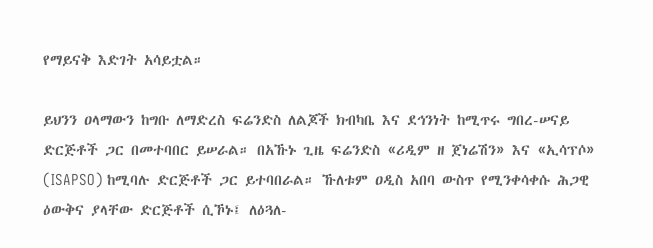የማይናቅ እድገት አሳይቷል።

ይህንን ዐላማውን ከግቡ ለማድረስ ፍሬንድስ ለልጆች ክብካቤ እና ደኅንነት ከሚጥሩ ግበረ-ሠናይ ድርጅቶች ጋር በመተባበር ይሠራል። በአኹኑ ጊዜ ፍሬንድስ «ሪዲም ዘ ጀነሬሽን» እና «ኢሳፕሶ» (ISAPSO) ከሚባሉ ድርጅቶች ጋር ይተባበራል። ኹለቱም ዐዲስ አበባ ውስጥ የሚንቀሳቀሱ ሕጋዊ ዕውቅና ያላቸው ድርጅቶች ሲኾኑ፤ ለዕጓለ-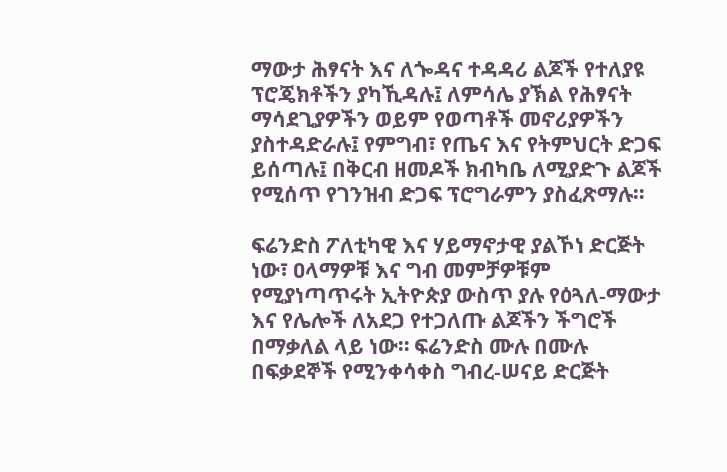ማውታ ሕፃናት እና ለጐዳና ተዳዳሪ ልጆች የተለያዩ ፕሮጄክቶችን ያካኺዳሉ፤ ለምሳሌ ያኽል የሕፃናት ማሳደጊያዎችን ወይም የወጣቶች መኖሪያዎችን ያስተዳድራሉ፤ የምግብ፣ የጤና እና የትምህርት ድጋፍ ይሰጣሉ፤ በቅርብ ዘመዶች ክብካቤ ለሚያድጉ ልጆች የሚሰጥ የገንዝብ ድጋፍ ፕሮግራምን ያስፈጽማሉ።

ፍሬንድስ ፖለቲካዊ እና ሃይማኖታዊ ያልኾነ ድርጅት ነው፣ ዐላማዎቹ እና ግብ መምቻዎቹም የሚያነጣጥሩት ኢትዮጵያ ውስጥ ያሉ የዕጓለ-ማውታ እና የሌሎች ለአደጋ የተጋለጡ ልጆችን ችግሮች በማቃለል ላይ ነው። ፍሬንድስ ሙሉ በሙሉ በፍቃደኞች የሚንቀሳቀስ ግብረ-ሠናይ ድርጅት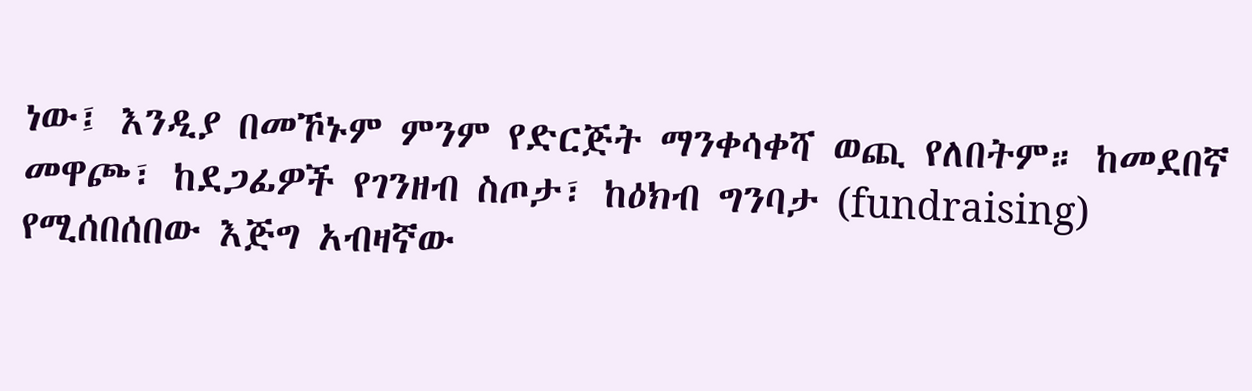ነው፤ እንዲያ በመኾኑም ምንም የድርጅት ማንቀሳቀሻ ወጪ የለበትም። ከመደበኛ መዋጮ፣ ከደጋፊዎች የገንዘብ ስጦታ፣ ከዕክብ ግንባታ (fundraising) የሚሰበሰበው እጅግ አብዛኛው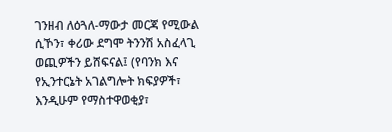ገንዘብ ለዕጓለ-ማውታ መርጃ የሚውል ሲኾን፣ ቀሪው ደግሞ ትንንሽ አስፈላጊ ወጪዎችን ይሸፍናል፤ (የባንክ እና የኢንተርኔት አገልግሎት ክፍያዎች፣ እንዲሁም የማስተዋወቂያ፣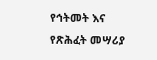የኅትመት እና የጽሕፈት መሣሪያ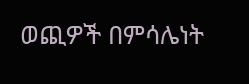ወጪዎች በምሳሌነት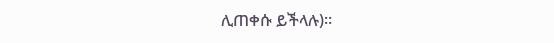ሊጠቀሱ ይችላሉ)።